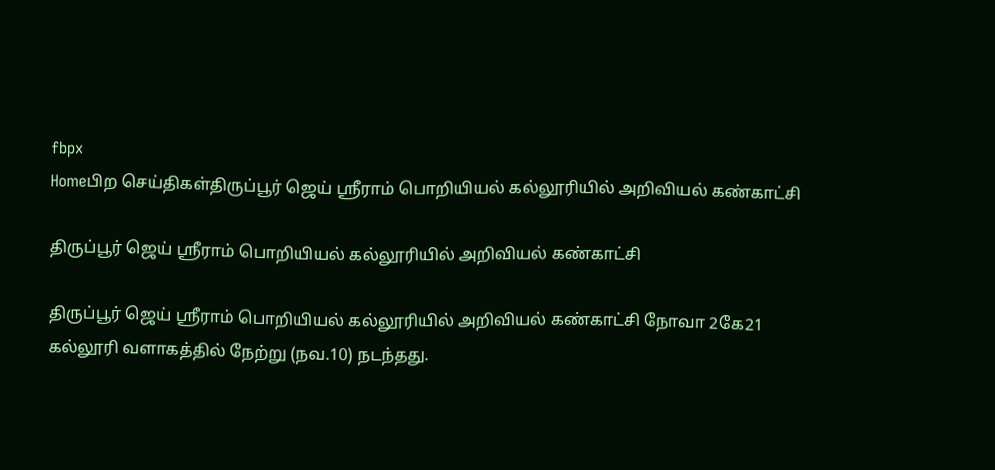fbpx
Homeபிற செய்திகள்திருப்பூர் ஜெய் ஸ்ரீராம் பொறியியல் கல்லூரியில் அறிவியல் கண்காட்சி

திருப்பூர் ஜெய் ஸ்ரீராம் பொறியியல் கல்லூரியில் அறிவியல் கண்காட்சி

திருப்பூர் ஜெய் ஸ்ரீராம் பொறியியல் கல்லூரியில் அறிவியல் கண்காட்சி நோவா 2கே21 கல்லூரி வளாகத்தில் நேற்று (நவ.10) நடந்தது.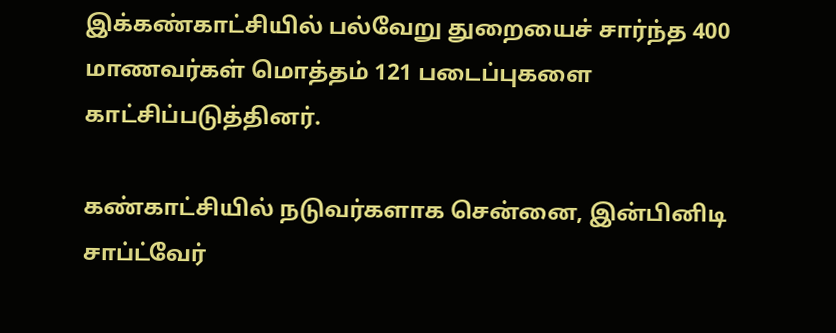இக்கண்காட்சியில் பல்வேறு துறையைச் சார்ந்த 400 மாணவர்கள் மொத்தம் 121 படைப்புகளை காட்சிப்படுத்தினர்.

கண்காட்சியில் நடுவர்களாக சென்னை, இன்பினிடி சாப்ட்வேர்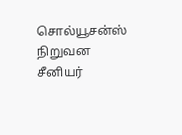சொல்யூசன்ஸ் நிறுவன சீனியர்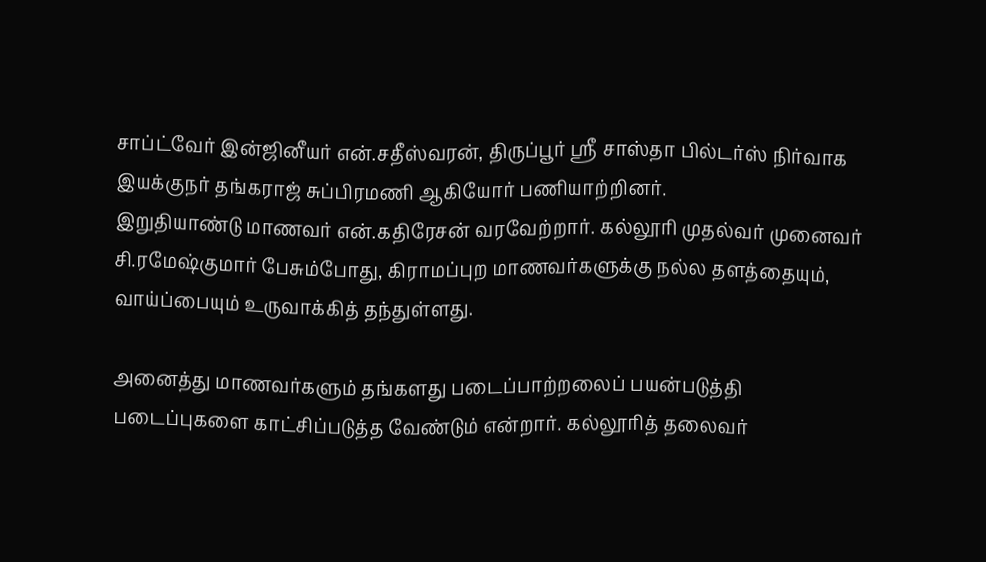சாப்ட்வேர் இன்ஜினீயர் என்.சதீஸ்வரன், திருப்பூர் ஸ்ரீ சாஸ்தா பில்டர்ஸ் நிர்வாக இயக்குநர் தங்கராஜ் சுப்பிரமணி ஆகியோர் பணியாற்றினர்.
இறுதியாண்டு மாணவர் என்.கதிரேசன் வரவேற்றார். கல்லூரி முதல்வர் முனைவர் சி.ரமேஷ்குமார் பேசும்போது, கிராமப்புற மாணவர்களுக்கு நல்ல தளத்தையும், வாய்ப்பையும் உருவாக்கித் தந்துள்ளது.

அனைத்து மாணவர்களும் தங்களது படைப்பாற்றலைப் பயன்படுத்தி படைப்புகளை காட்சிப்படுத்த வேண்டும் என்றார். கல்லூரித் தலைவர்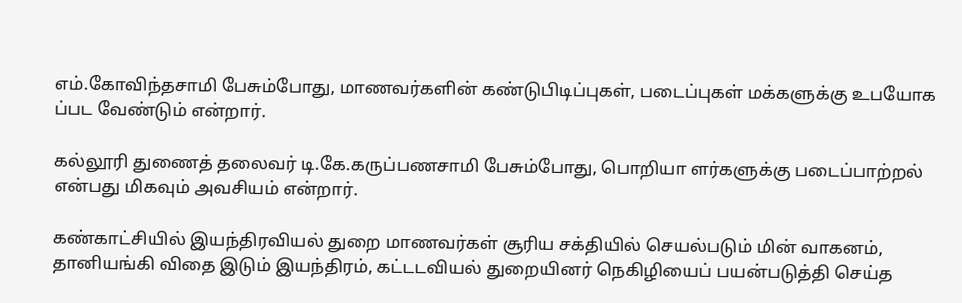எம்.கோவிந்தசாமி பேசும்போது, மாணவர்களின் கண்டுபிடிப்புகள், படைப்புகள் மக்களுக்கு உபயோக ப்பட வேண்டும் என்றார்.

கல்லூரி துணைத் தலைவர் டி.கே.கருப்பணசாமி பேசும்போது, பொறியா ளர்களுக்கு படைப்பாற்றல் என்பது மிகவும் அவசியம் என்றார்.

கண்காட்சியில் இயந்திரவியல் துறை மாணவர்கள் சூரிய சக்தியில் செயல்படும் மின் வாகனம், தானியங்கி விதை இடும் இயந்திரம், கட்டடவியல் துறையினர் நெகிழியைப் பயன்படுத்தி செய்த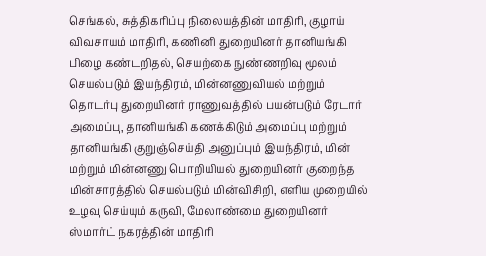செங்கல், சுத்திகரிப்பு நிலையத்தின் மாதிரி, குழாய் விவசாயம் மாதிரி, கணினி துறையினர் தானியங்கி பிழை கண்டறிதல், செயற்கை நுண்ணறிவு மூலம் செயல்படும் இயந்திரம், மின்னணுவியல் மற்றும் தொடர்பு துறையினர் ராணுவத்தில் பயன்படும் ரேடார் அமைப்பு, தானியங்கி கணக்கிடும் அமைப்பு மற்றும் தானியங்கி குறுஞ்செய்தி அனுப்பும் இயந்திரம், மின் மற்றும் மின்னணு பொறியியல் துறையினர் குறைந்த மின்சாரத்தில் செயல்படும் மின்விசிறி, எளிய முறையில் உழவு செய்யும் கருவி, மேலாண்மை துறையினர் ஸ்மார்ட் நகரத்தின் மாதிரி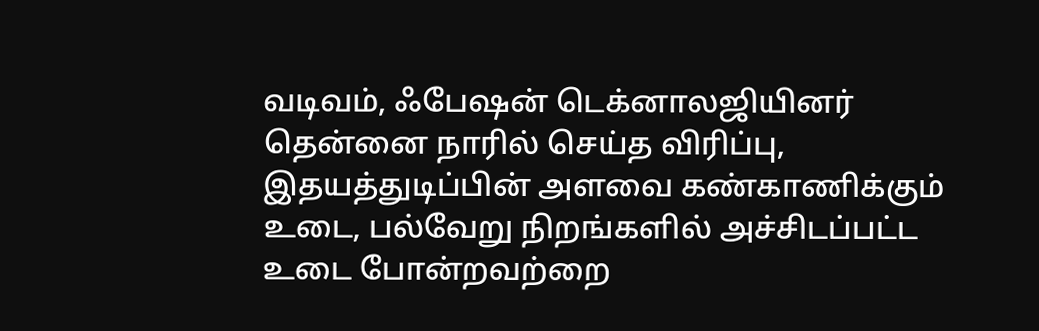வடிவம், ஃபேஷன் டெக்னாலஜியினர் தென்னை நாரில் செய்த விரிப்பு, இதயத்துடிப்பின் அளவை கண்காணிக்கும் உடை, பல்வேறு நிறங்களில் அச்சிடப்பட்ட உடை போன்றவற்றை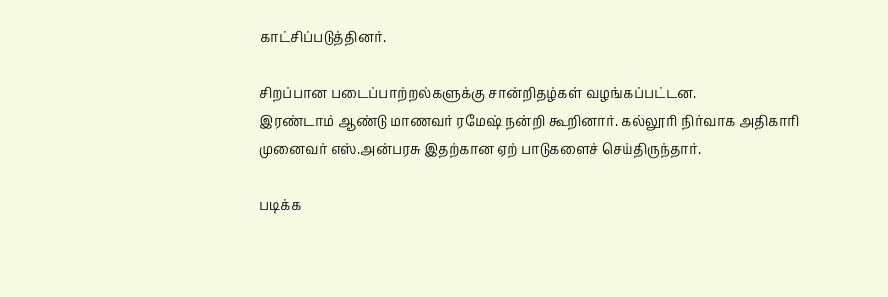காட்சிப்படுத்தினர்.

சிறப்பான படைப்பாற்றல்களுக்கு சான்றிதழ்கள் வழங்கப்பட்டன.
இரண்டாம் ஆண்டு மாணவர் ரமேஷ் நன்றி கூறினார். கல்லூரி நிர்வாக அதிகாரி முனைவர் எஸ்.அன்பரசு இதற்கான ஏற் பாடுகளைச் செய்திருந்தார்.

படிக்க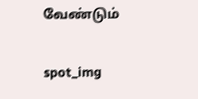வேண்டும்

spot_img